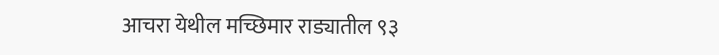आचरा येथील मच्छिमार राड्यातील ९३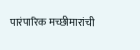पारंपारिक मच्छीमारांची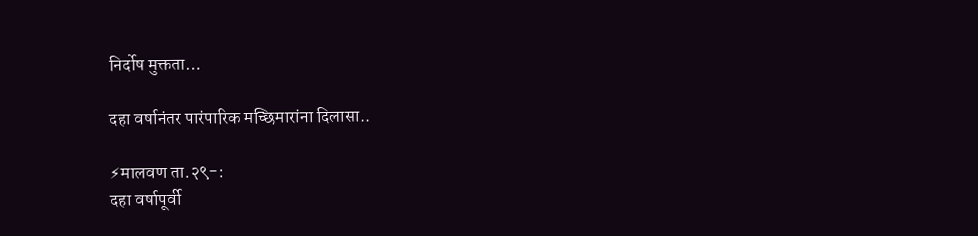निर्दोष मुक्तता…

दहा वर्षानंतर पारंपारिक मच्छिमारांना दिलासा..

⚡मालवण ता.२९-:
दहा वर्षापूर्वी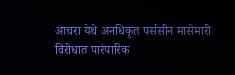आचरा येथे अनधिकृत पर्ससीन मासेमारी विरोधात पारंपारिक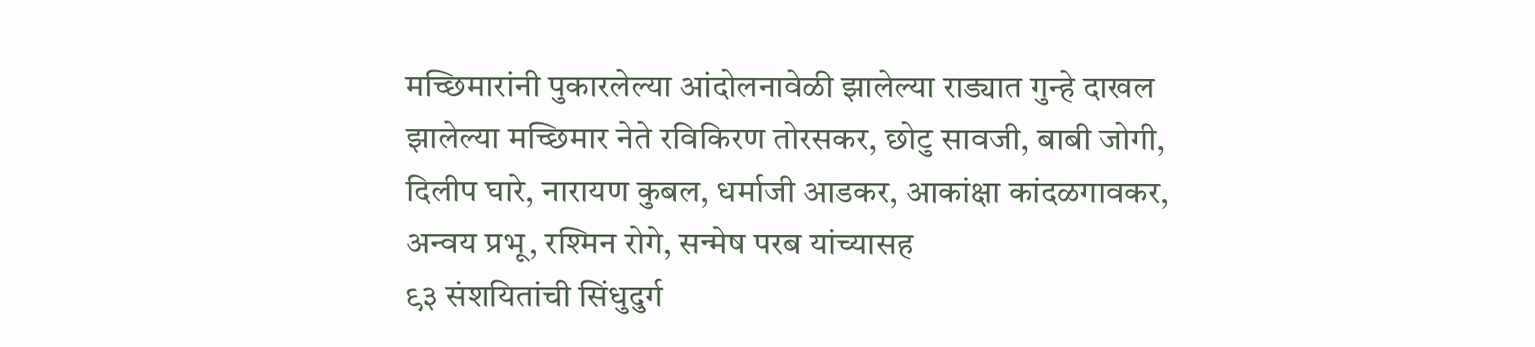मच्छिमारांनी पुकारलेल्या आंदोलनावेळी झालेल्या राड्यात गुन्हे दाखल झालेल्या मच्छिमार नेते रविकिरण तोरसकर, छोटु सावजी, बाबी जोगी, दिलीप घारे, नारायण कुबल, धर्माजी आडकर, आकांक्षा कांदळगावकर, अन्वय प्रभू, रश्मिन रोगे, सन्मेष परब यांच्यासह
९३ संशयितांची सिंधुदुर्ग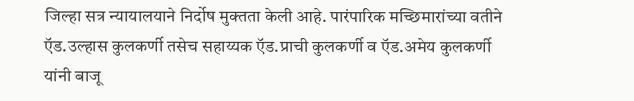जिल्हा सत्र न्यायालयाने निर्दोष मुक्तता केली आहे. पारंपारिक मच्छिमारांच्या वतीने ऍड.उल्हास कुलकर्णी तसेच सहाय्यक ऍड.प्राची कुलकर्णी व ऍड.अमेय कुलकर्णी
यांनी बाजू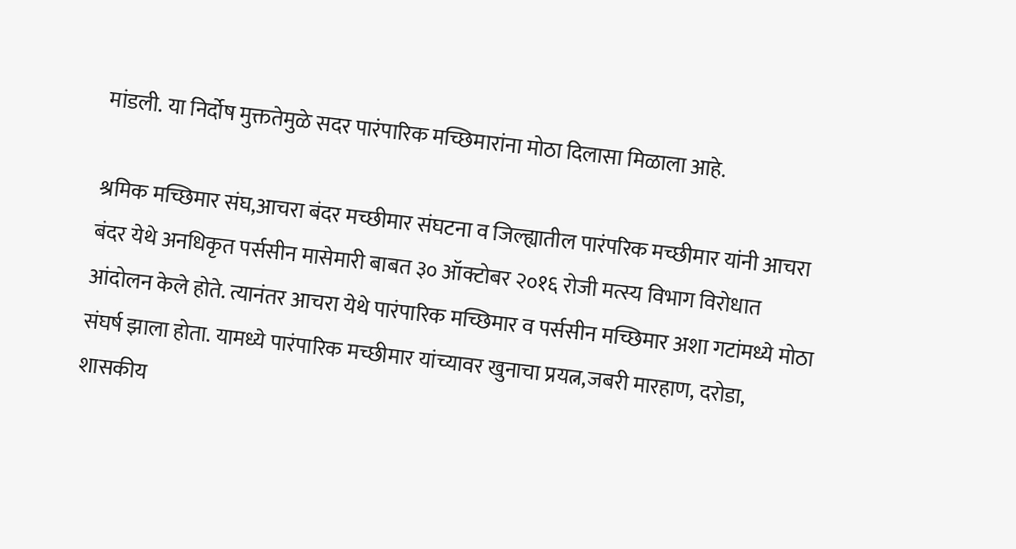मांडली. या निर्दोष मुक्ततेमुळे सदर पारंपारिक मच्छिमारांना मोठा दिलासा मिळाला आहे.

श्रमिक मच्छिमार संघ,आचरा बंदर मच्छीमार संघटना व जिल्ह्यातील पारंपरिक मच्छीमार यांनी आचरा बंदर येथे अनधिकृत पर्ससीन मासेमारी बाबत ३० ऑक्टोबर २०१६ रोजी मत्स्य विभाग विरोधात आंदोलन केले होते. त्यानंतर आचरा येथे पारंपारिक मच्छिमार व पर्ससीन मच्छिमार अशा गटांमध्ये मोठा संघर्ष झाला होता. यामध्ये पारंपारिक मच्छीमार यांच्यावर खुनाचा प्रयत्न,जबरी मारहाण, दरोडा, शासकीय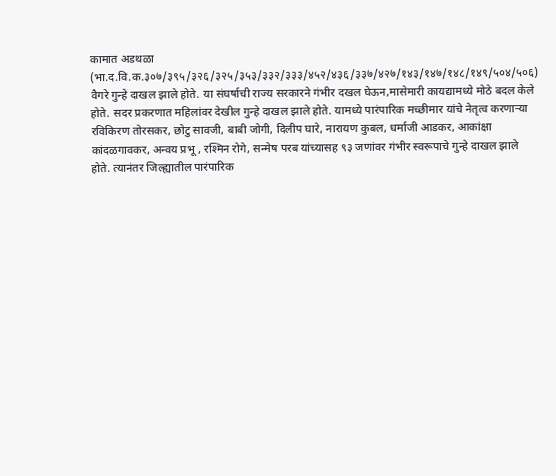कामात अडथळा (भा.द.वि.क.३०७/३९५/३२६/३२५/३५३/३३२/३३३/४५२/४३६/३३७/४२७/१४३/१४७/१४८/१४९/५०४/५०६) वैगरे गुन्हे दाखल झाले होते. या संघर्षाची राज्य सरकारने गंभीर दखल घेऊन,मासेमारी कायद्यामध्ये मोठे बदल केले होते. सदर प्रकरणात महिलांवर देखील गुन्हे दाखल झाले होते. यामध्ये पारंपारिक मच्छीमार यांचे नेतृत्व करणाऱ्या रविकिरण तोरसकर, छोटु सावजी, बाबी जोगी, दिलीप घारे, नारायण कुबल, धर्माजी आडकर, आकांक्षा कांदळगावकर, अन्वय प्रभू , रश्मिन रोगे, सन्मेष परब यांच्यासह ९३ जणांवर गंभीर स्वरूपाचे गुन्हे दाखल झाले होते. त्यानंतर जिल्ह्यातील पारंपारिक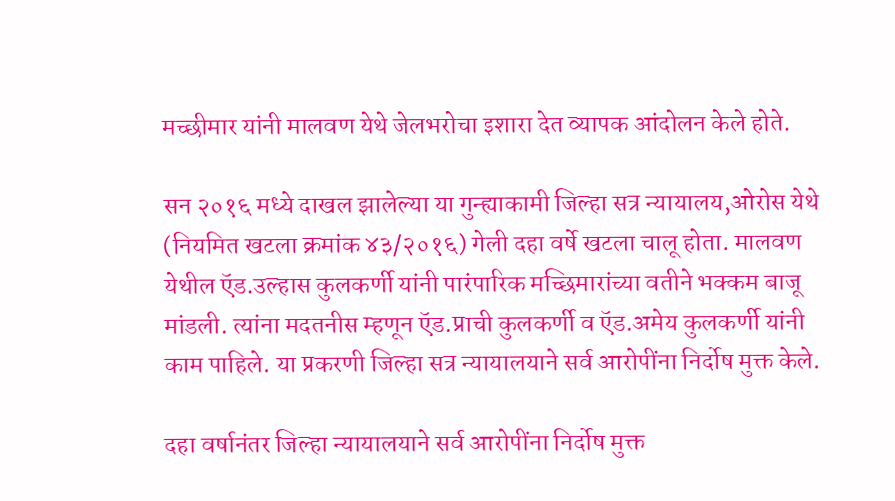मच्छीमार यांनी मालवण येथे जेलभरोचा इशारा देत व्यापक आंदोलन केले होते.

सन २०१६ मध्ये दाखल झालेल्या या गुन्ह्याकामी जिल्हा सत्र न्यायालय,ओरोस येथे (नियमित खटला क्रमांक ४३/२०१६) गेली दहा वर्षे खटला चालू होता. मालवण येथील ऍड.उल्हास कुलकर्णी यांनी पारंपारिक मच्छिमारांच्या वतीने भक्कम बाजू मांडली. त्यांना मदतनीस म्हणून ऍड.प्राची कुलकर्णी व ऍड.अमेय कुलकर्णी यांनी काम पाहिले. या प्रकरणी जिल्हा सत्र न्यायालयाने सर्व आरोपींना निर्दोष मुक्त केले.

दहा वर्षानंतर जिल्हा न्यायालयाने सर्व आरोपींना निर्दोष मुक्त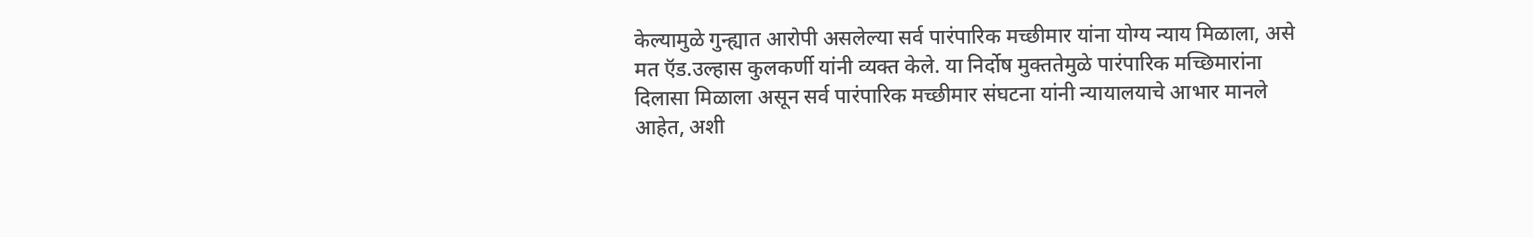केल्यामुळे गुन्ह्यात आरोपी असलेल्या सर्व पारंपारिक मच्छीमार यांना योग्य न्याय मिळाला, असे मत ऍड.उल्हास कुलकर्णी यांनी व्यक्त केले. या निर्दोष मुक्ततेमुळे पारंपारिक मच्छिमारांना दिलासा मिळाला असून सर्व पारंपारिक मच्छीमार संघटना यांनी न्यायालयाचे आभार मानले आहेत, अशी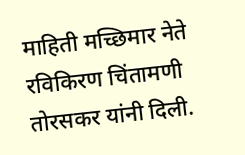माहिती मच्छिमार नेते रविकिरण चिंतामणी तोरसकर यांनी दिली.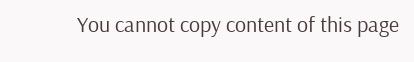You cannot copy content of this page